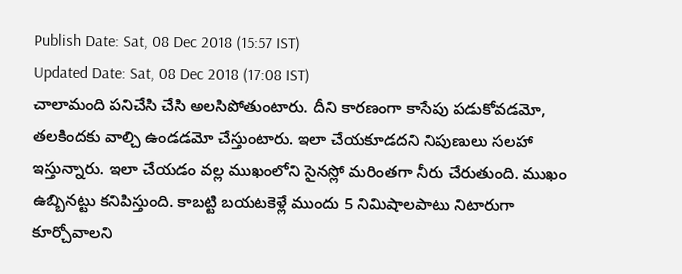Publish Date: Sat, 08 Dec 2018 (15:57 IST)
Updated Date: Sat, 08 Dec 2018 (17:08 IST)
చాలామంది పనిచేసి చేసి అలసిపోతుంటారు. దీని కారణంగా కాసేపు పడుకోవడమో, తలకిందకు వాల్చి ఉండడమో చేస్తుంటారు. ఇలా చేయకూడదని నిపుణులు సలహా ఇస్తున్నారు. ఇలా చేయడం వల్ల ముఖంలోని సైనస్లో మరింతగా నీరు చేరుతుంది. ముఖం ఉబ్బినట్టు కనిపిస్తుంది. కాబట్టి బయటకెళ్లే ముందు 5 నిమిషాలపాటు నిటారుగా కూర్చోవాలని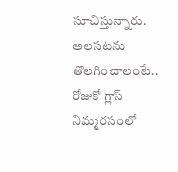సూచిస్తున్నారు.
అలసటను తొలగించాలంటే.. రోజుకో గ్లాస్ నిమ్మరసంలో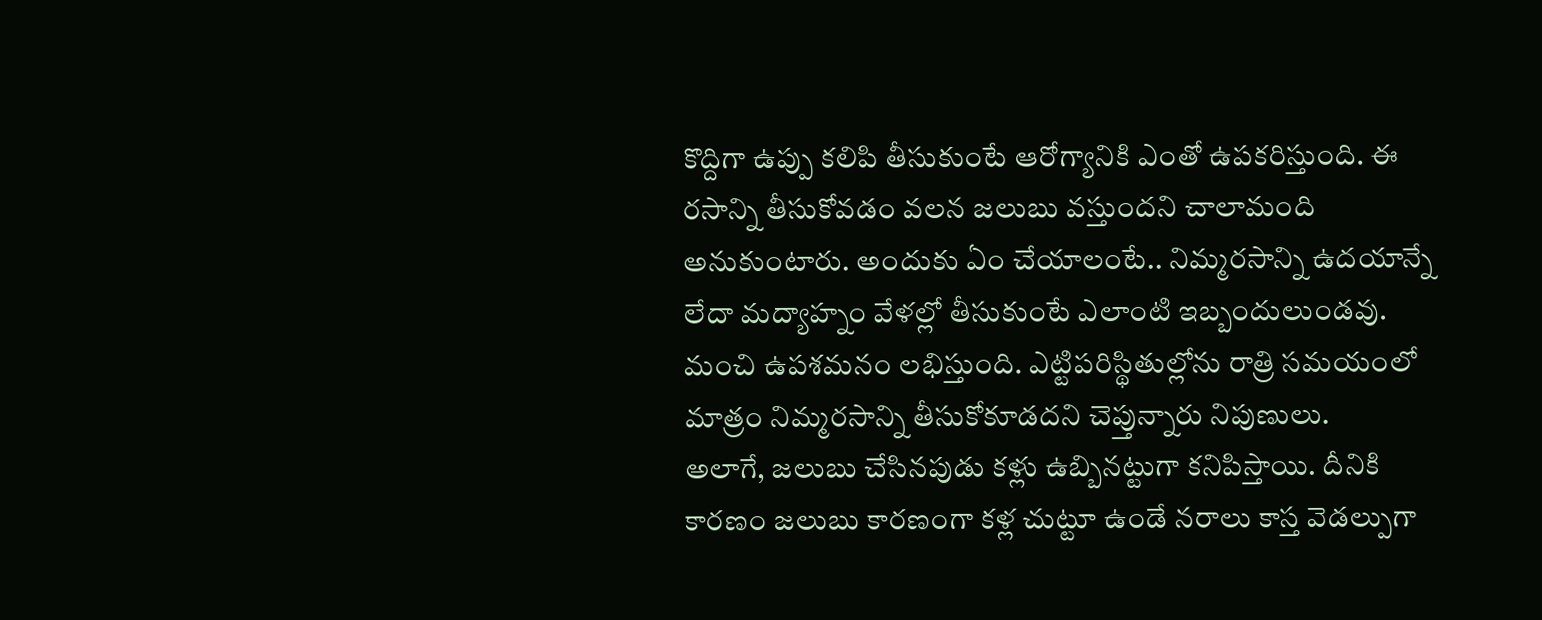కొద్దిగా ఉప్పు కలిపి తీసుకుంటే ఆరోగ్యానికి ఎంతో ఉపకరిస్తుంది. ఈ రసాన్ని తీసుకోవడం వలన జలుబు వస్తుందని చాలామంది అనుకుంటారు. అందుకు ఏం చేయాలంటే.. నిమ్మరసాన్ని ఉదయాన్నే లేదా మద్యాహ్నం వేళల్లో తీసుకుంటే ఎలాంటి ఇబ్బందులుండవు. మంచి ఉపశమనం లభిస్తుంది. ఎట్టిపరిస్థితుల్లోను రాత్రి సమయంలో మాత్రం నిమ్మరసాన్ని తీసుకోకూడదని చెప్తున్నారు నిపుణులు.
అలాగే, జలుబు చేసినపుడు కళ్లు ఉబ్బినట్టుగా కనిపిస్తాయి. దీనికి కారణం జలుబు కారణంగా కళ్ల చుట్టూ ఉండే నరాలు కాస్త వెడల్పుగా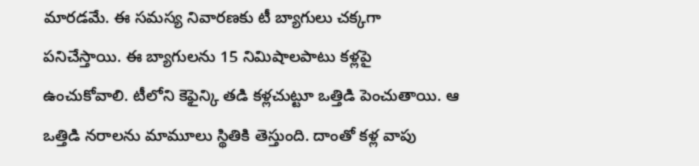మారడమే. ఈ సమస్య నివారణకు టీ బ్యాగులు చక్కగా పనిచేస్తాయి. ఈ బ్యాగులను 15 నిమిషాలపాటు కళ్లపై ఉంచుకోవాలి. టీలోని కెఫైన్కి తడి కళ్లచుట్టూ ఒత్తిడి పెంచుతాయి. ఆ ఒత్తిడి నరాలను మామూలు స్థితికి తెస్తుంది. దాంతో కళ్ల వాపు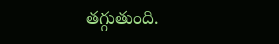తగ్గుతుంది.